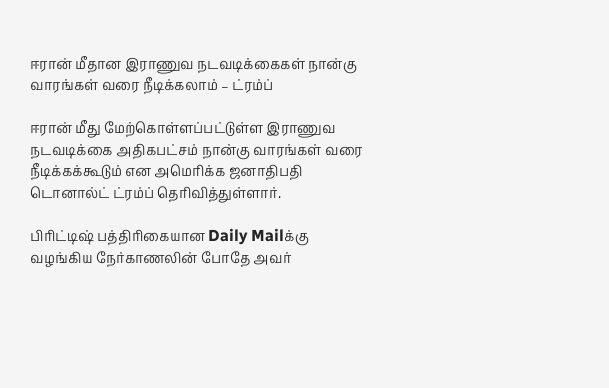ஈரான் மீதான இராணுவ நடவடிக்கைகள் நான்கு வாரங்கள் வரை நீடிக்கலாம் – ட்ரம்ப்

ஈரான் மீது மேற்கொள்ளப்பட்டுள்ள இராணுவ நடவடிக்கை அதிகபட்சம் நான்கு வாரங்கள் வரை நீடிக்கக்கூடும் என அமெரிக்க ஜனாதிபதி டொனால்ட் ட்ரம்ப் தெரிவித்துள்ளார்.

பிரிட்டிஷ் பத்திரிகையான Daily Mailக்கு வழங்கிய நேர்காணலின் போதே அவர்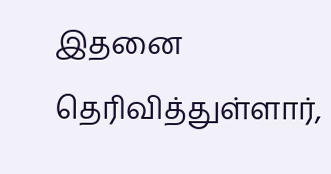இதனை தெரிவித்துள்ளார்,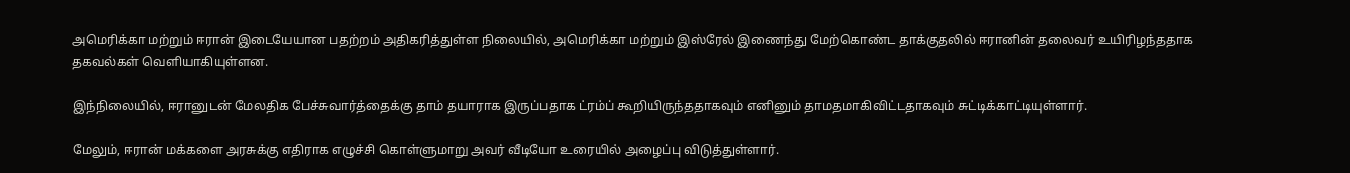அமெரிக்கா மற்றும் ஈரான் இடையேயான பதற்றம் அதிகரித்துள்ள நிலையில், அமெரிக்கா மற்றும் இஸ்ரேல் இணைந்து மேற்கொண்ட தாக்குதலில் ஈரானின் தலைவர் உயிரிழந்ததாக தகவல்கள் வெளியாகியுள்ளன.

இந்நிலையில், ஈரானுடன் மேலதிக பேச்சுவார்த்தைக்கு தாம் தயாராக இருப்பதாக ட்ரம்ப் கூறியிருந்ததாகவும் எனினும் தாமதமாகிவிட்டதாகவும் சுட்டிக்காட்டியுள்ளார்.

மேலும், ஈரான் மக்களை அரசுக்கு எதிராக எழுச்சி கொள்ளுமாறு அவர் வீடியோ உரையில் அழைப்பு விடுத்துள்ளார்.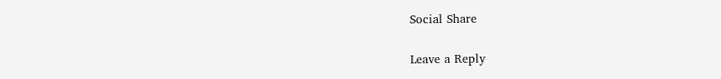Social Share

Leave a Reply